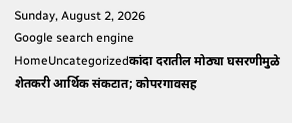Sunday, August 2, 2026
Google search engine
HomeUncategorizedकांदा दरातील मोठ्या घसरणीमुळे शेतकरी आर्थिक संकटात; कोपरगावसह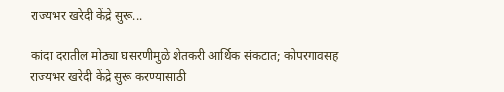राज्यभर खरेदी केंद्रे सुरू...

कांदा दरातील मोठ्या घसरणीमुळे शेतकरी आर्थिक संकटात; कोपरगावसह राज्यभर खरेदी केंद्रे सुरू करण्यासाठी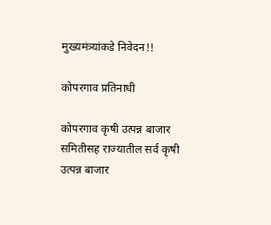मुख्यमंत्र्यांकडे निवेदन!!

कोपरगाव प्रतिनाधी

कोपरगाव कृषी उत्पन्न बाजार समितीसह राज्यातील सर्व कृषी उत्पन्न बाजार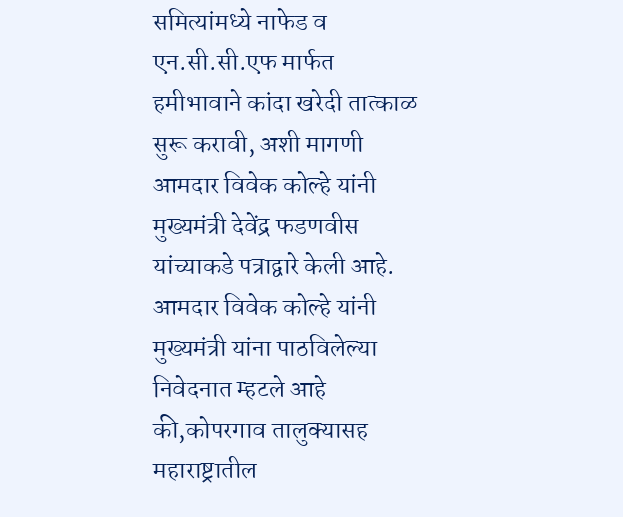समित्यांमध्ये नाफेड व एन.सी.सी.एफ मार्फत हमीभावाने कांदा खरेदी तात्काळ सुरू करावी, अशी मागणी आमदार विवेक कोल्हे यांनी मुख्यमंत्री देवेंद्र फडणवीस यांच्याकडे पत्राद्वारे केली आहे.
आमदार विवेक कोल्हे यांनी मुख्यमंत्री यांना पाठविलेल्या निवेदनात म्हटले आहे की,कोपरगाव तालुक्यासह महाराष्ट्रातील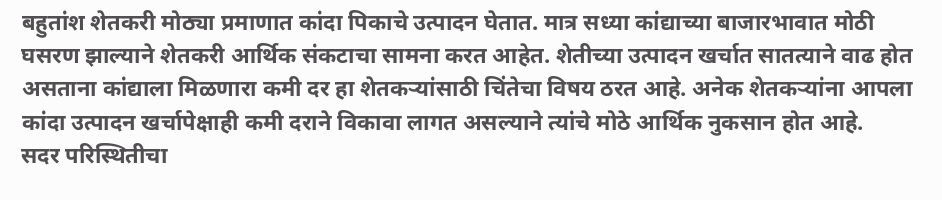बहुतांश शेतकरी मोठ्या प्रमाणात कांदा पिकाचे उत्पादन घेतात. मात्र सध्या कांद्याच्या बाजारभावात मोठी घसरण झाल्याने शेतकरी आर्थिक संकटाचा सामना करत आहेत. शेतीच्या उत्पादन खर्चात सातत्याने वाढ होत असताना कांद्याला मिळणारा कमी दर हा शेतकऱ्यांसाठी चिंतेचा विषय ठरत आहे. अनेक शेतकऱ्यांना आपला कांदा उत्पादन खर्चापेक्षाही कमी दराने विकावा लागत असल्याने त्यांचे मोठे आर्थिक नुकसान होत आहे.
सदर परिस्थितीचा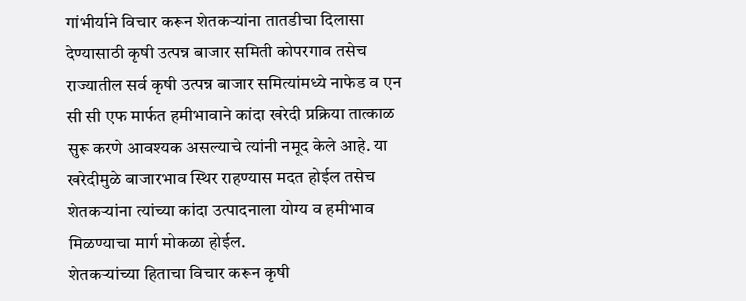गांभीर्याने विचार करून शेतकऱ्यांना तातडीचा दिलासा देण्यासाठी कृषी उत्पन्न बाजार समिती कोपरगाव तसेच राज्यातील सर्व कृषी उत्पन्न बाजार समित्यांमध्ये नाफेड व एन सी सी एफ मार्फत हमीभावाने कांदा खरेदी प्रक्रिया तात्काळ सुरू करणे आवश्यक असल्याचे त्यांनी नमूद केले आहे. या खरेदीमुळे बाजारभाव स्थिर राहण्यास मदत होईल तसेच शेतकऱ्यांना त्यांच्या कांदा उत्पादनाला योग्य व हमीभाव मिळण्याचा मार्ग मोकळा होईल.
शेतकऱ्यांच्या हिताचा विचार करून कृषी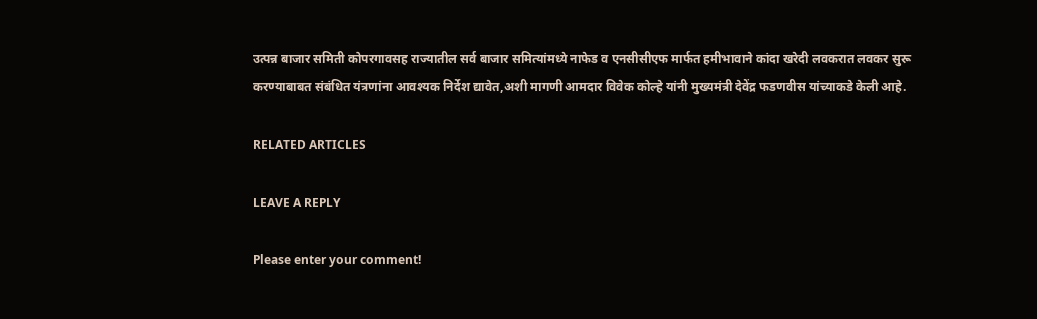उत्पन्न बाजार समिती कोपरगावसह राज्यातील सर्व बाजार समित्यांमध्ये नाफेड व एनसीसीएफ मार्फत हमीभावाने कांदा खरेदी लवकरात लवकर सुरू करण्याबाबत संबंधित यंत्रणांना आवश्यक निर्देश द्यावेत,अशी मागणी आमदार विवेक कोल्हे यांनी मुख्यमंत्री देवेंद्र फडणवीस यांच्याकडे केली आहे.

RELATED ARTICLES

LEAVE A REPLY

Please enter your comment!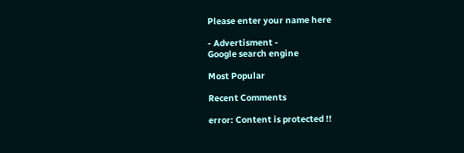Please enter your name here

- Advertisment -
Google search engine

Most Popular

Recent Comments

error: Content is protected !!